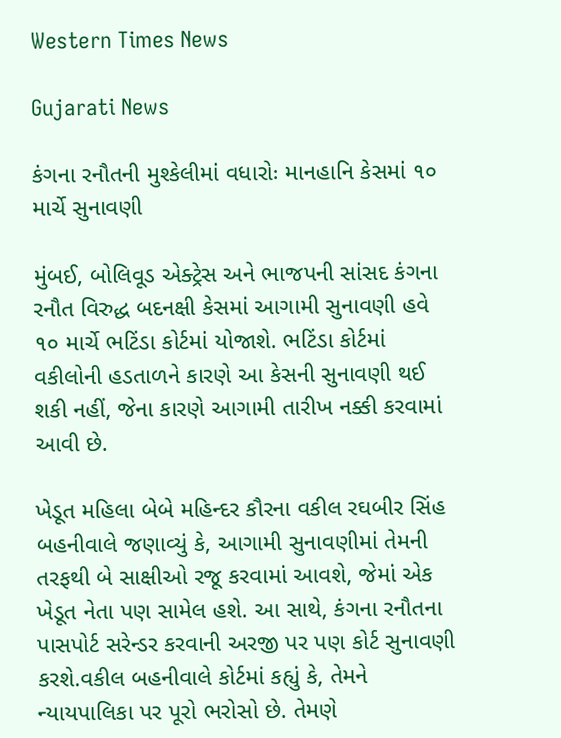Western Times News

Gujarati News

કંગના રનૌતની મુશ્કેલીમાં વધારોઃ માનહાનિ કેસમાં ૧૦ માર્ચે સુનાવણી

મુંબઈ, બોલિવૂડ એક્ટ્રેસ અને ભાજપની સાંસદ કંગના રનૌત વિરુદ્ધ બદનક્ષી કેસમાં આગામી સુનાવણી હવે ૧૦ માર્ચે ભટિંડા કોર્ટમાં યોજાશે. ભટિંડા કોર્ટમાં વકીલોની હડતાળને કારણે આ કેસની સુનાવણી થઈ શકી નહીં, જેના કારણે આગામી તારીખ નક્કી કરવામાં આવી છે.

ખેડૂત મહિલા બેબે મહિન્દર કૌરના વકીલ રઘબીર સિંહ બહનીવાલે જણાવ્યું કે, આગામી સુનાવણીમાં તેમની તરફથી બે સાક્ષીઓ રજૂ કરવામાં આવશે, જેમાં એક ખેડૂત નેતા પણ સામેલ હશે. આ સાથે, કંગના રનૌતના પાસપોર્ટ સરેન્ડર કરવાની અરજી પર પણ કોર્ટ સુનાવણી કરશે.વકીલ બહનીવાલે કોર્ટમાં કહ્યું કે, તેમને ન્યાયપાલિકા પર પૂરો ભરોસો છે. તેમણે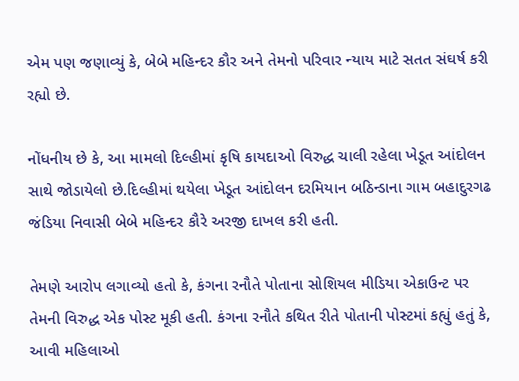એમ પણ જણાવ્યું કે, બેબે મહિન્દર કૌર અને તેમનો પરિવાર ન્યાય માટે સતત સંઘર્ષ કરી રહ્યો છે.

નોંધનીય છે કે, આ મામલો દિલ્હીમાં કૃષિ કાયદાઓ વિરુદ્ધ ચાલી રહેલા ખેડૂત આંદોલન સાથે જોડાયેલો છે.દિલ્હીમાં થયેલા ખેડૂત આંદોલન દરમિયાન બઠિન્ડાના ગામ બહાદુરગઢ જંડિયા નિવાસી બેબે મહિન્દર કૌરે અરજી દાખલ કરી હતી.

તેમણે આરોપ લગાવ્યો હતો કે, કંગના રનૌતે પોતાના સોશિયલ મીડિયા એકાઉન્ટ પર તેમની વિરુદ્ધ એક પોસ્ટ મૂકી હતી. કંગના રનૌતે કથિત રીતે પોતાની પોસ્ટમાં કહ્યું હતું કે, આવી મહિલાઓ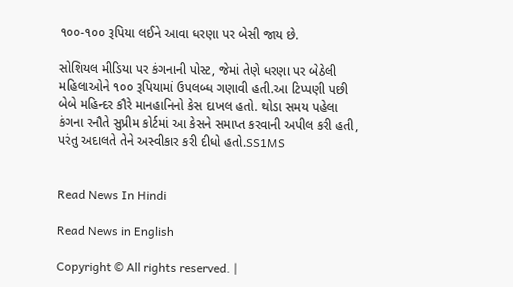૧૦૦-૧૦૦ રૂપિયા લઈને આવા ધરણા પર બેસી જાય છે.

સોશિયલ મીડિયા પર કંગનાની પોસ્ટ, જેમાં તેણે ધરણા પર બેઠેલી મહિલાઓને ૧૦૦ રૂપિયામાં ઉપલબ્ધ ગણાવી હતી.આ ટિપ્પણી પછી બેબે મહિન્દર કૌરે માનહાનિનો કેસ દાખલ હતો. થોડા સમય પહેલા કંગના રનૌતે સુપ્રીમ કોર્ટમાં આ કેસને સમાપ્ત કરવાની અપીલ કરી હતી, પરંતુ અદાલતે તેને અસ્વીકાર કરી દીધો હતો.SS1MS


Read News In Hindi

Read News in English

Copyright © All rights reserved. |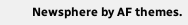Newsphere by AF themes.